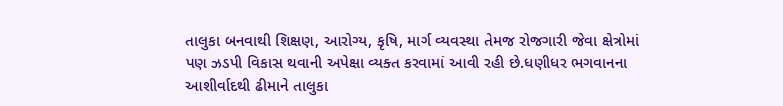તાલુકા બનવાથી શિક્ષણ, આરોગ્ય, કૃષિ, માર્ગ વ્યવસ્થા તેમજ રોજગારી જેવા ક્ષેત્રોમાં પણ ઝડપી વિકાસ થવાની અપેક્ષા વ્યક્ત કરવામાં આવી રહી છે.ધણીધર ભગવાનના આશીર્વાદથી ઢીમાને તાલુકા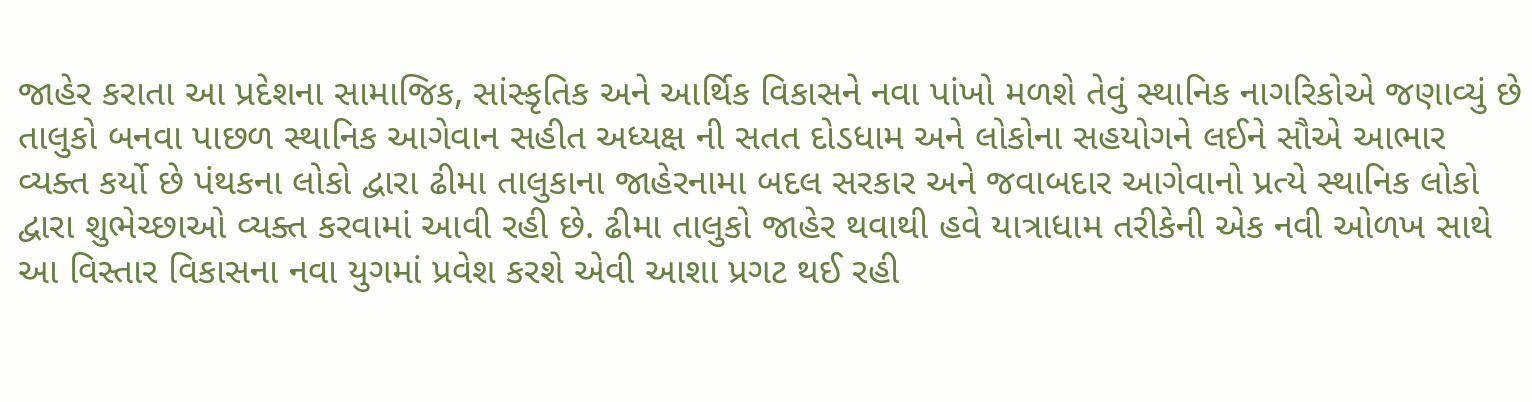જાહેર કરાતા આ પ્રદેશના સામાજિક, સાંસ્કૃતિક અને આર્થિક વિકાસને નવા પાંખો મળશે તેવું સ્થાનિક નાગરિકોએ જણાવ્યું છે તાલુકો બનવા પાછળ સ્થાનિક આગેવાન સહીત અધ્યક્ષ ની સતત દોડધામ અને લોકોના સહયોગને લઈને સૌએ આભાર વ્યક્ત કર્યો છે પંથકના લોકો દ્વારા ઢીમા તાલુકાના જાહેરનામા બદલ સરકાર અને જવાબદાર આગેવાનો પ્રત્યે સ્થાનિક લોકો દ્વારા શુભેચ્છાઓ વ્યક્ત કરવામાં આવી રહી છે. ઢીમા તાલુકો જાહેર થવાથી હવે યાત્રાધામ તરીકેની એક નવી ઓળખ સાથે આ વિસ્તાર વિકાસના નવા યુગમાં પ્રવેશ કરશે એવી આશા પ્રગટ થઈ રહી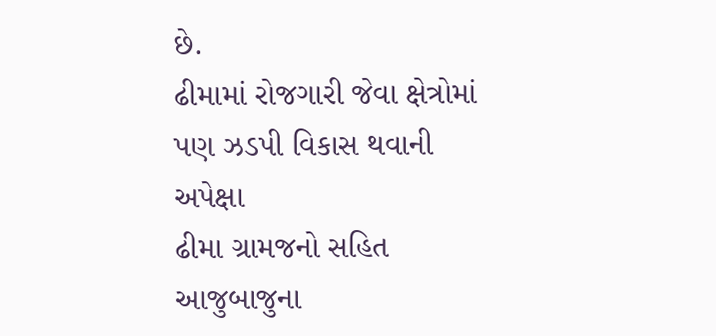છે.
ઢીમામાં રોજગારી જેવા ક્ષેત્રોમાં પણ ઝડપી વિકાસ થવાની અપેક્ષા
ઢીમા ગ્રામજનો સહિત આજુબાજુના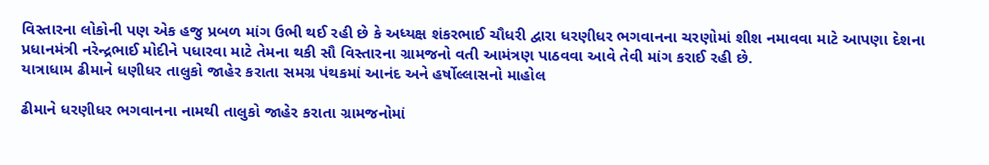વિસ્તારના લોકોની પણ એક હજુ પ્રબળ માંગ ઉભી થઈ રહી છે કે અધ્યક્ષ શંકરભાઈ ચૌધરી દ્વારા ધરણીધર ભગવાનના ચરણોમાં શીશ નમાવવા માટે આપણા દેશના પ્રધાનમંત્રી નરેન્દ્રભાઈ મોદીને પધારવા માટે તેમના થકી સૌ વિસ્તારના ગ્રામજનો વતી આમંત્રણ પાઠવવા આવે તેવી માંગ કરાઈ રહી છે.
યાત્રાધામ ઢીમાને ધણીધર તાલુકો જાહેર કરાતા સમગ્ર પંથકમાં આનંદ અને હર્ષોલ્લાસનો માહોલ

ઢીમાને ધરણીધર ભગવાનના નામથી તાલુકો જાહેર કરાતા ગ્રામજનોમાં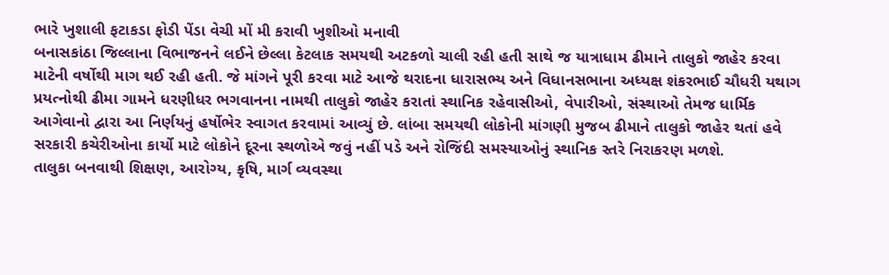ભારે ખુશાલી ફટાકડા ફોડી પેંડા વેચી મોં મી કરાવી ખુશીઓ મનાવી
બનાસકાંઠા જિલ્લાના વિભાજનને લઈને છેલ્લા કેટલાક સમયથી અટકળો ચાલી રહી હતી સાથે જ યાત્રાધામ ઢીમાને તાલુકો જાહેર કરવા માટેની વર્ષોથી માગ થઈ રહી હતી. જે માંગને પૂરી કરવા માટે આજે થરાદના ધારાસભ્ય અને વિધાનસભાના અધ્યક્ષ શંકરભાઈ ચૌધરી યથાગ પ્રયત્નોથી ઢીમા ગામને ધરણીધર ભગવાનના નામથી તાલુકો જાહેર કરાતાં સ્થાનિક રહેવાસીઓ, વેપારીઓ, સંસ્થાઓ તેમજ ધાર્મિક આગેવાનો દ્વારા આ નિર્ણયનું હર્ષોભેર સ્વાગત કરવામાં આવ્યું છે. લાંબા સમયથી લોકોની માંગણી મુજબ ઢીમાને તાલુકો જાહેર થતાં હવે સરકારી કચેરીઓના કાર્યો માટે લોકોને દૂરના સ્થળોએ જવું નહીં પડે અને રોજિંદી સમસ્યાઓનું સ્થાનિક સ્તરે નિરાકરણ મળશે.
તાલુકા બનવાથી શિક્ષણ, આરોગ્ય, કૃષિ, માર્ગ વ્યવસ્થા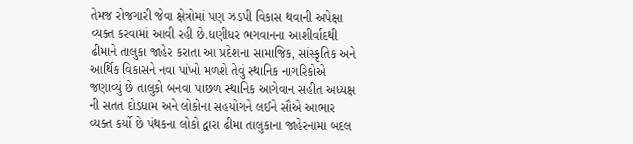તેમજ રોજગારી જેવા ક્ષેત્રોમાં પણ ઝડપી વિકાસ થવાની અપેક્ષા વ્યક્ત કરવામાં આવી રહી છે.ધણીધર ભગવાનના આશીર્વાદથી ઢીમાને તાલુકા જાહેર કરાતા આ પ્રદેશના સામાજિક, સાંસ્કૃતિક અને આર્થિક વિકાસને નવા પાંખો મળશે તેવું સ્થાનિક નાગરિકોએ જણાવ્યું છે તાલુકો બનવા પાછળ સ્થાનિક આગેવાન સહીત અધ્યક્ષ ની સતત દોડધામ અને લોકોના સહયોગને લઈને સૌએ આભાર વ્યક્ત કર્યો છે પંથકના લોકો દ્વારા ઢીમા તાલુકાના જાહેરનામા બદલ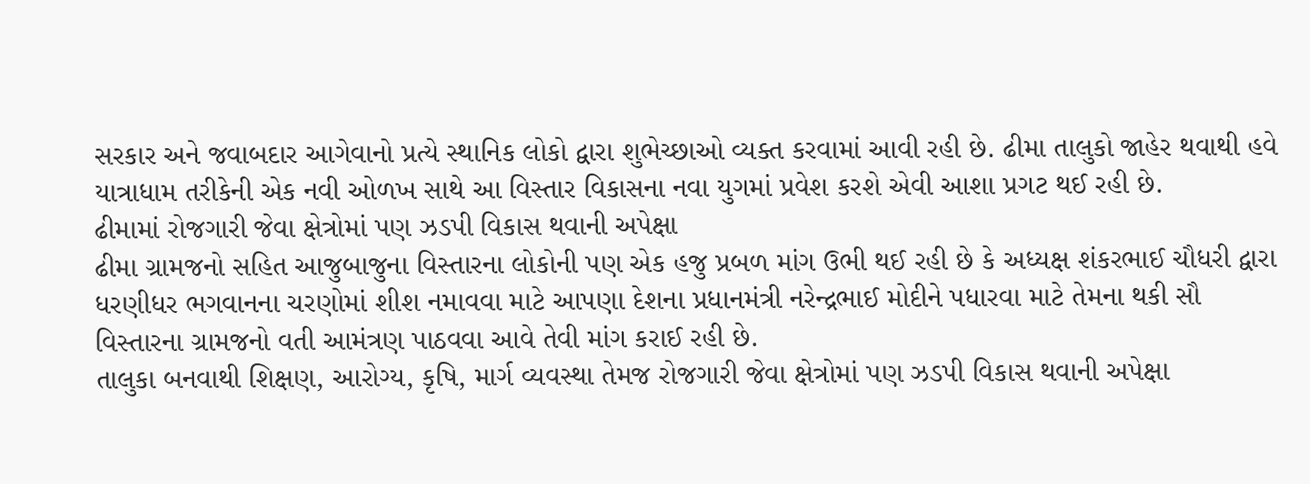સરકાર અને જવાબદાર આગેવાનો પ્રત્યે સ્થાનિક લોકો દ્વારા શુભેચ્છાઓ વ્યક્ત કરવામાં આવી રહી છે. ઢીમા તાલુકો જાહેર થવાથી હવે યાત્રાધામ તરીકેની એક નવી ઓળખ સાથે આ વિસ્તાર વિકાસના નવા યુગમાં પ્રવેશ કરશે એવી આશા પ્રગટ થઈ રહી છે.
ઢીમામાં રોજગારી જેવા ક્ષેત્રોમાં પણ ઝડપી વિકાસ થવાની અપેક્ષા
ઢીમા ગ્રામજનો સહિત આજુબાજુના વિસ્તારના લોકોની પણ એક હજુ પ્રબળ માંગ ઉભી થઈ રહી છે કે અધ્યક્ષ શંકરભાઈ ચૌધરી દ્વારા ધરણીધર ભગવાનના ચરણોમાં શીશ નમાવવા માટે આપણા દેશના પ્રધાનમંત્રી નરેન્દ્રભાઈ મોદીને પધારવા માટે તેમના થકી સૌ વિસ્તારના ગ્રામજનો વતી આમંત્રણ પાઠવવા આવે તેવી માંગ કરાઈ રહી છે.
તાલુકા બનવાથી શિક્ષણ, આરોગ્ય, કૃષિ, માર્ગ વ્યવસ્થા તેમજ રોજગારી જેવા ક્ષેત્રોમાં પણ ઝડપી વિકાસ થવાની અપેક્ષા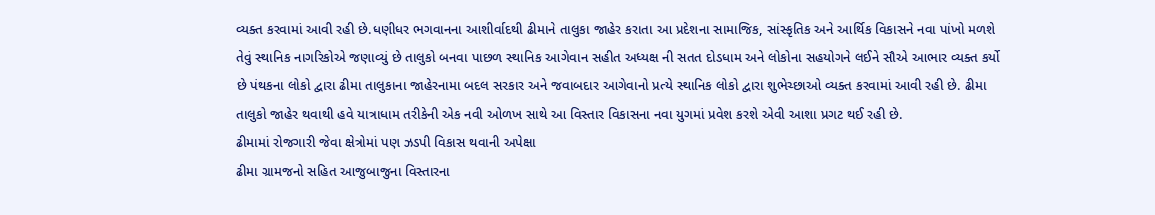વ્યક્ત કરવામાં આવી રહી છે.ધણીધર ભગવાનના આશીર્વાદથી ઢીમાને તાલુકા જાહેર કરાતા આ પ્રદેશના સામાજિક, સાંસ્કૃતિક અને આર્થિક વિકાસને નવા પાંખો મળશે તેવું સ્થાનિક નાગરિકોએ જણાવ્યું છે તાલુકો બનવા પાછળ સ્થાનિક આગેવાન સહીત અધ્યક્ષ ની સતત દોડધામ અને લોકોના સહયોગને લઈને સૌએ આભાર વ્યક્ત કર્યો છે પંથકના લોકો દ્વારા ઢીમા તાલુકાના જાહેરનામા બદલ સરકાર અને જવાબદાર આગેવાનો પ્રત્યે સ્થાનિક લોકો દ્વારા શુભેચ્છાઓ વ્યક્ત કરવામાં આવી રહી છે. ઢીમા તાલુકો જાહેર થવાથી હવે યાત્રાધામ તરીકેની એક નવી ઓળખ સાથે આ વિસ્તાર વિકાસના નવા યુગમાં પ્રવેશ કરશે એવી આશા પ્રગટ થઈ રહી છે.
ઢીમામાં રોજગારી જેવા ક્ષેત્રોમાં પણ ઝડપી વિકાસ થવાની અપેક્ષા
ઢીમા ગ્રામજનો સહિત આજુબાજુના વિસ્તારના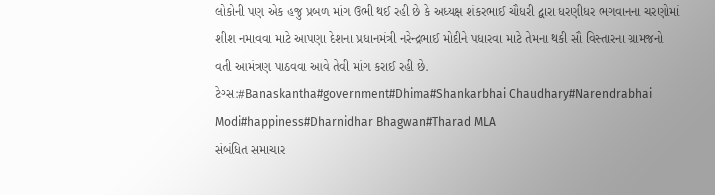લોકોની પણ એક હજુ પ્રબળ માંગ ઉભી થઈ રહી છે કે અધ્યક્ષ શંકરભાઈ ચૌધરી દ્વારા ધરણીધર ભગવાનના ચરણોમાં શીશ નમાવવા માટે આપણા દેશના પ્રધાનમંત્રી નરેન્દ્રભાઈ મોદીને પધારવા માટે તેમના થકી સૌ વિસ્તારના ગ્રામજનો વતી આમંત્રણ પાઠવવા આવે તેવી માંગ કરાઈ રહી છે.
ટેગ્સ:#Banaskantha#government#Dhima#Shankarbhai Chaudhary#Narendrabhai Modi#happiness#Dharnidhar Bhagwan#Tharad MLA
સંબંધિત સમાચાર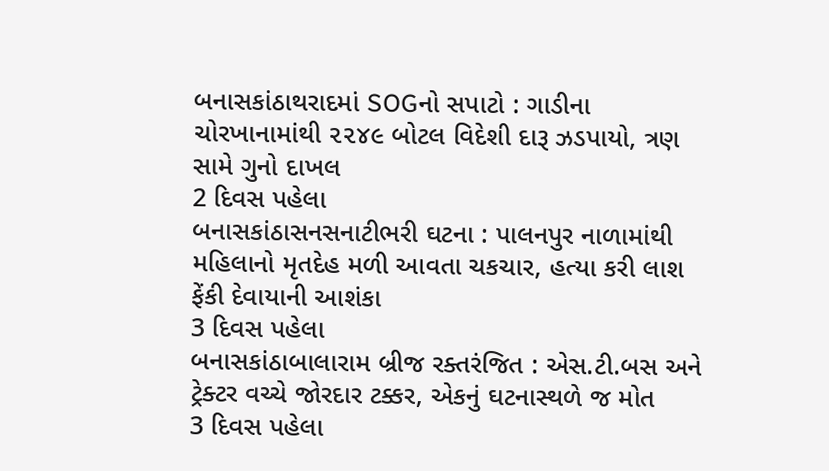બનાસકાંઠાથરાદમાં SOGનો સપાટો : ગાડીના ચોરખાનામાંથી ૨૨૪૯ બોટલ વિદેશી દારૂ ઝડપાયો, ત્રણ સામે ગુનો દાખલ
2 દિવસ પહેલા
બનાસકાંઠાસનસનાટીભરી ઘટના : પાલનપુર નાળામાંથી મહિલાનો મૃતદેહ મળી આવતા ચકચાર, હત્યા કરી લાશ ફેંકી દેવાયાની આશંકા
3 દિવસ પહેલા
બનાસકાંઠાબાલારામ બ્રીજ રક્તરંજિત : એસ.ટી.બસ અને ટ્રેક્ટર વચ્ચે જોરદાર ટક્કર, એકનું ઘટનાસ્થળે જ મોત
3 દિવસ પહેલા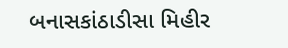બનાસકાંઠાડીસા મિહીર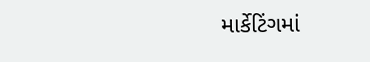માર્કેટિંગમાં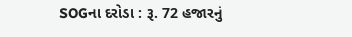SOGના દરોડા : રૂ. 72 હજારનું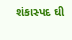શંકાસ્પદ ઘી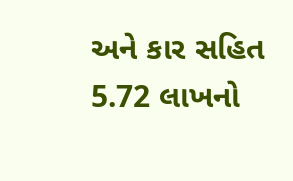અને કાર સહિત 5.72 લાખનો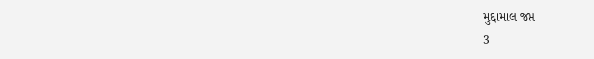મુદ્દામાલ જપ્ત
3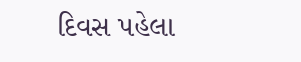દિવસ પહેલા